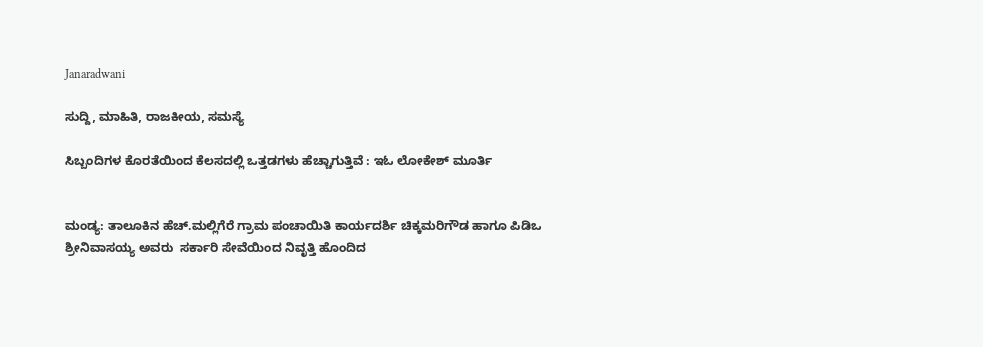Janaradwani

ಸುದ್ದಿ, ಮಾಹಿತಿ, ರಾಜಕೀಯ, ಸಮಸ್ಯೆ

ಸಿಬ್ಬಂದಿಗಳ ಕೊರತೆಯಿಂದ ಕೆಲಸದಲ್ಲಿ ಒತ್ತಡಗಳು ಹೆಚ್ಚಾಗುತ್ತಿವೆ : ಇಓ ಲೋಕೇಶ್ ಮೂರ್ತಿ


ಮಂಡ್ಯ: ತಾಲೂಕಿನ ಹೆಚ್.ಮಲ್ಲಿಗೆರೆ ಗ್ರಾಮ ಪಂಚಾಯಿತಿ ಕಾರ್ಯದರ್ಶಿ ಚಿಕ್ಕಮರಿಗೌಡ ಹಾಗೂ ಪಿಡಿಒ ಶ್ರೀನಿವಾಸಯ್ಯ ಅವರು  ಸರ್ಕಾರಿ ಸೇವೆಯಿಂದ ನಿವೃತ್ತಿ ಹೊಂದಿದ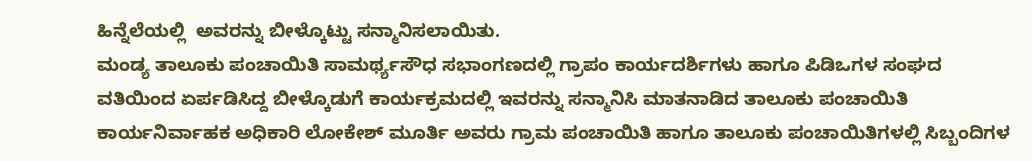ಹಿನ್ನೆಲೆಯಲ್ಲಿ  ಅವರನ್ನು ಬೀಳ್ಕೊಟ್ಟು ಸನ್ಮಾನಿಸಲಾಯಿತು.
ಮಂಡ್ಯ ತಾಲೂಕು ಪಂಚಾಯಿತಿ ಸಾಮರ್ಥ್ಯಸೌಧ ಸಭಾಂಗಣದಲ್ಲಿ ಗ್ರಾಪಂ ಕಾರ್ಯದರ್ಶಿಗಳು ಹಾಗೂ ಪಿಡಿಒಗಳ ಸಂಘದ ವತಿಯಿಂದ ಏರ್ಪಡಿಸಿದ್ದ ಬೀಳ್ಕೊಡುಗೆ ಕಾರ್ಯಕ್ರಮದಲ್ಲಿ ಇವರನ್ನು ಸನ್ಮಾನಿಸಿ ಮಾತನಾಡಿದ ತಾಲೂಕು ಪಂಚಾಯಿತಿ ಕಾರ್ಯನಿರ್ವಾಹಕ ಅಧಿಕಾರಿ ಲೋಕೇಶ್ ಮೂರ್ತಿ ಅವರು ಗ್ರಾಮ ಪಂಚಾಯಿತಿ ಹಾಗೂ ತಾಲೂಕು ಪಂಚಾಯಿತಿಗಳಲ್ಲಿ ಸಿಬ್ಬಂದಿಗಳ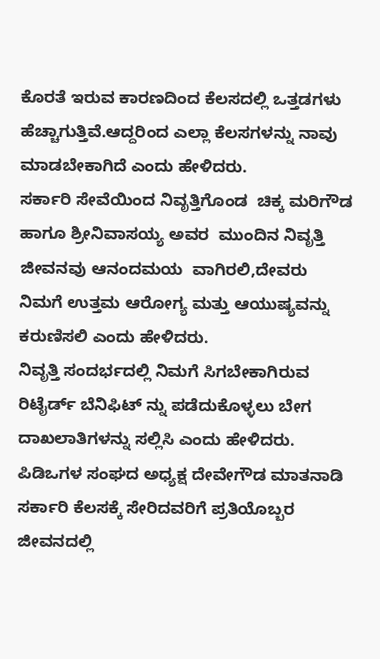ಕೊರತೆ ಇರುವ ಕಾರಣದಿಂದ ಕೆಲಸದಲ್ಲಿ ಒತ್ತಡಗಳು ಹೆಚ್ಚಾಗುತ್ತಿವೆ.ಆದ್ದರಿಂದ ಎಲ್ಲಾ ಕೆಲಸಗಳನ್ನು ನಾವು ಮಾಡಬೇಕಾಗಿದೆ ಎಂದು ಹೇಳಿದರು.
ಸರ್ಕಾರಿ ಸೇವೆಯಿಂದ ನಿವೃತ್ತಿಗೊಂಡ  ಚಿಕ್ಕ ಮರಿಗೌಡ ಹಾಗೂ ಶ್ರೀನಿವಾಸಯ್ಯ ಅವರ  ಮುಂದಿನ ನಿವೃತ್ತಿ ಜೀವನವು ಆನಂದಮಯ  ವಾಗಿರಲಿ,ದೇವರು ನಿಮಗೆ ಉತ್ತಮ ಆರೋಗ್ಯ ಮತ್ತು ಆಯುಷ್ಯವನ್ನು ಕರುಣಿಸಲಿ ಎಂದು ಹೇಳಿದರು.
ನಿವೃತ್ತಿ ಸಂದರ್ಭದಲ್ಲಿ ನಿಮಗೆ ಸಿಗಬೇಕಾಗಿರುವ  ರಿಟೈರ್ಡ್ ಬೆನಿಫಿಟ್ ನ್ನು ಪಡೆದುಕೊಳ್ಳಲು ಬೇಗ ದಾಖಲಾತಿಗಳನ್ನು ಸಲ್ಲಿಸಿ ಎಂದು ಹೇಳಿದರು.
ಪಿಡಿಒಗಳ ಸಂಘದ ಅಧ್ಯಕ್ಷ ದೇವೇಗೌಡ ಮಾತನಾಡಿ ಸರ್ಕಾರಿ ಕೆಲಸಕ್ಕೆ ಸೇರಿದವರಿಗೆ ಪ್ರತಿಯೊಬ್ಬರ ಜೀವನದಲ್ಲಿ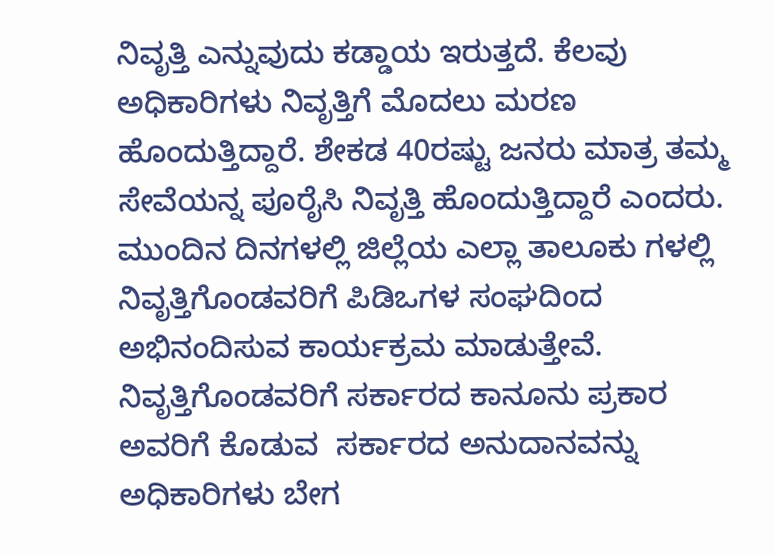ನಿವೃತ್ತಿ ಎನ್ನುವುದು ಕಡ್ಡಾಯ ಇರುತ್ತದೆ. ಕೆಲವು ಅಧಿಕಾರಿಗಳು ನಿವೃತ್ತಿಗೆ ಮೊದಲು ಮರಣ ಹೊಂದುತ್ತಿದ್ದಾರೆ. ಶೇಕಡ 40ರಷ್ಟು ಜನರು ಮಾತ್ರ ತಮ್ಮ ಸೇವೆಯನ್ನ ಪೂರೈಸಿ ನಿವೃತ್ತಿ ಹೊಂದುತ್ತಿದ್ದಾರೆ ಎಂದರು.
ಮುಂದಿನ ದಿನಗಳಲ್ಲಿ ಜಿಲ್ಲೆಯ ಎಲ್ಲಾ ತಾಲೂಕು ಗಳಲ್ಲಿ ನಿವೃತ್ತಿಗೊಂಡವರಿಗೆ ಪಿಡಿಒಗಳ ಸಂಘದಿಂದ ಅಭಿನಂದಿಸುವ ಕಾರ್ಯಕ್ರಮ ಮಾಡುತ್ತೇವೆ. ನಿವೃತ್ತಿಗೊಂಡವರಿಗೆ ಸರ್ಕಾರದ ಕಾನೂನು ಪ್ರಕಾರ ಅವರಿಗೆ ಕೊಡುವ  ಸರ್ಕಾರದ ಅನುದಾನವನ್ನು ಅಧಿಕಾರಿಗಳು ಬೇಗ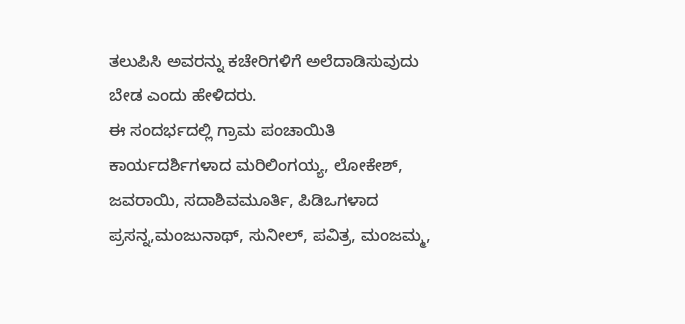ತಲುಪಿಸಿ ಅವರನ್ನು ಕಚೇರಿಗಳಿಗೆ ಅಲೆದಾಡಿಸುವುದು ಬೇಡ ಎಂದು ಹೇಳಿದರು.
ಈ ಸಂದರ್ಭದಲ್ಲಿ ಗ್ರಾಮ ಪಂಚಾಯಿತಿ ಕಾರ್ಯದರ್ಶಿಗಳಾದ ಮರಿಲಿಂಗಯ್ಯ, ಲೋಕೇಶ್, ಜವರಾಯಿ, ಸದಾಶಿವಮೂರ್ತಿ, ಪಿಡಿಒಗಳಾದ ಪ್ರಸನ್ನ,ಮಂಜುನಾಥ್, ಸುನೀಲ್, ಪವಿತ್ರ, ಮಂಜಮ್ಮ,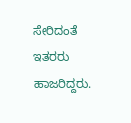ಸೇರಿದಂತೆ ಇತರರು ಹಾಜರಿದ್ದರು.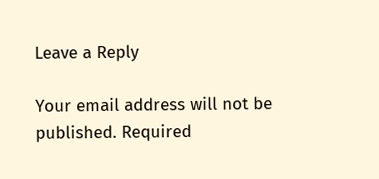Leave a Reply

Your email address will not be published. Required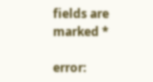fields are marked *

error: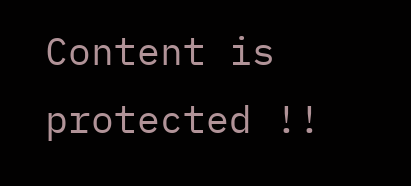Content is protected !!